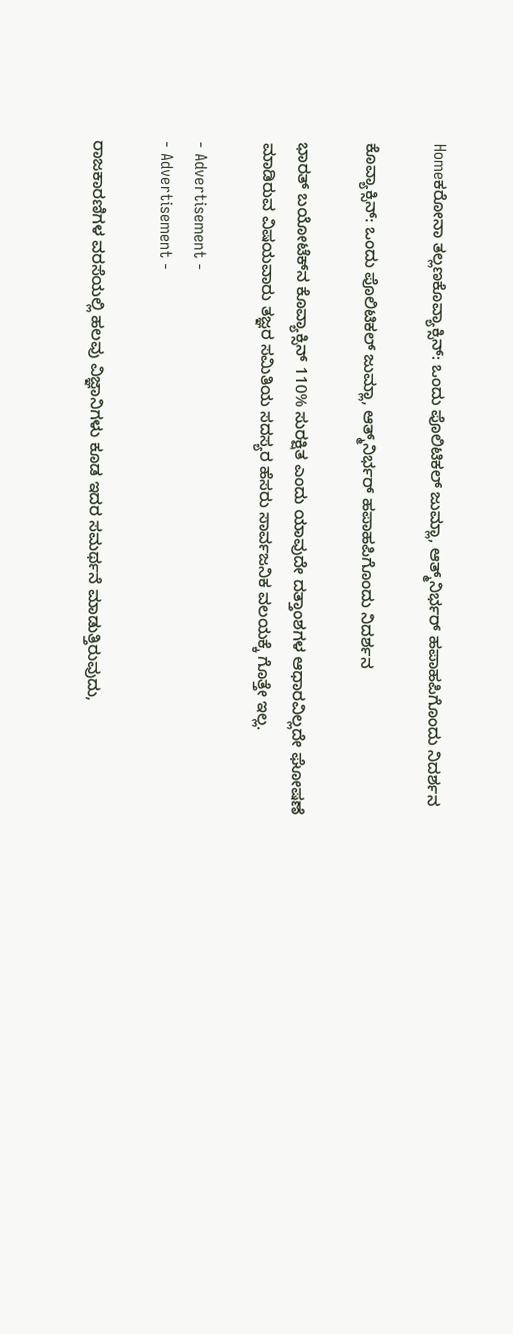Homeಕರೋನಾ ತಲ್ಲಣಕೊವ್ಯಾಕ್ಸಿನ್: ಒಂದು ಪೊಲಿಟಿಕಲ್ ಜುಮ್ಲಾ, ಆತ್ಮ್‌ನಿರ್ಭರ್ ಹಪಾಹಪಿಗೊಂದು ನಿದರ್ಶನ

ಕೊವ್ಯಾಕ್ಸಿನ್: ಒಂದು ಪೊಲಿಟಿಕಲ್ ಜುಮ್ಲಾ, ಆತ್ಮ್‌ನಿರ್ಭರ್ ಹಪಾಹಪಿಗೊಂದು ನಿದರ್ಶನ

ಭಾರತ್ ಬಯೋಟೆಕ್‌ನ ಕೊವ್ಯಾಕ್ಸಿನ್ 110% ಸುರಕ್ಷಿತ ಎಂದು ಯಾವುದೇ ದತ್ತಾಂಶಗಳ ಆಧಾರವಿಲ್ಲದೇ ಘೋಷಣೆ ಮಾಡಿರುವ ವಿಷಯವಾರು ತಜ್ಞರ ಸಮಿತಿಯ ಸದಸ್ಯರ ಹೆಸರು ಸಾರ್ವಜನಿಕ ವಲಯಕ್ಕೆ ಗೊತ್ತೇ ಇಲ್ಲ.

- Advertisement -
- Advertisement -

ರಾಜಕಾರಣಿಗಳ ವರಸೆಯಲ್ಲಿ ಹಲವು ವಿಜ್ಞಾನಿಗಳು ಕೂಡ ಇದರ ಸಮರ್ಥನೆ ಮಾಡುತ್ತಿರುವುದು,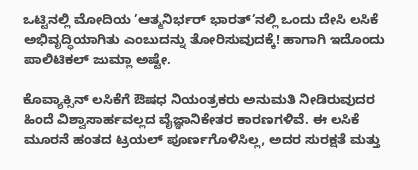ಒಟ್ಟಿನಲ್ಲಿ ಮೋದಿಯ ’ಆತ್ಮನಿರ್ಭರ್ ಭಾರತ್’ನಲ್ಲಿ ಒಂದು ದೇಸಿ ಲಸಿಕೆ ಅಭಿವೃದ್ಧಿಯಾಗಿತು ಎಂಬುದನ್ನು ತೋರಿಸುವುದಕ್ಕೆ! ಹಾಗಾಗಿ ಇದೊಂದು ಪಾಲಿಟಿಕಲ್ ಜುಮ್ಲಾ ಅಷ್ಟೇ.

ಕೊವ್ಯಾಕ್ಸಿನ್ ಲಸಿಕೆಗೆ ಔಷಧ ನಿಯಂತ್ರಕರು ಅನುಮತಿ ನೀಡಿರುವುದರ ಹಿಂದೆ ವಿಶ್ವಾಸಾರ್ಹವಲ್ಲದ ವೈಜ್ಞಾನಿಕೇತರ ಕಾರಣಗಳಿವೆ. ಈ ಲಸಿಕೆ ಮೂರನೆ ಹಂತದ ಟ್ರಯಲ್ ಪೂರ್ಣಗೊಳಿಸಿಲ್ಲ, ಅದರ ಸುರಕ್ಷತೆ ಮತ್ತು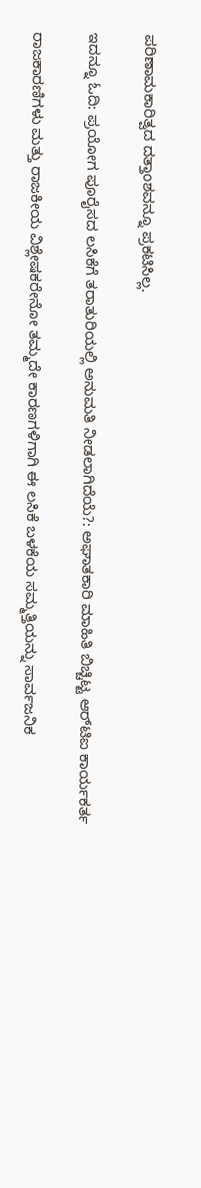ಪರಿಣಾಮಕಾರಿತ್ವದ ದತ್ತಾಂಶವನ್ನೂ ಪ್ರಕಟಿಸಿಲ್ಲ.

ಇದನ್ನೂ ಓದಿ: ಪ್ರಯೋಗ ಪೂರೈಸದ ಲಸಿಕೆಗೆ ತರಾತುರಿಯಲ್ಲಿ ಅನುಮತಿ ನೀಡಲಾಗಿದೆಯೆ?: ಅಘಾತಕಾರಿ ಮಾಹಿತಿ ಬಿಚ್ಚಿಟ್ಟ ಆರ್‌ಟಿಐ ಕಾರ್ಯಕರ್ತ

ರಾಜಕಾರಣಿಗಳು ಮತ್ತು ರಾಜಕೀಯ ವಿಶ್ಲೇಷಕರೇನೋ ತಮ್ಮದೇ ಕಾರಣಗಳಿಗಾಗಿ ಈ ಲಸಿಕೆ ಬಳಕೆಯ ಸಮ್ಮತ್ತಿಯನ್ನು ಸಾರ್ವಜನಿಕ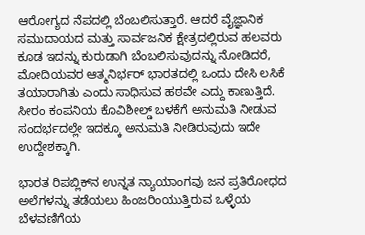ಆರೋಗ್ಯದ ನೆಪದಲ್ಲಿ ಬೆಂಬಲಿಸುತ್ತಾರೆ. ಆದರೆ ವೈಜ್ಞಾನಿಕ ಸಮುದಾಯದ ಮತ್ತು ಸಾರ್ವಜನಿಕ ಕ್ಷೇತ್ರದಲ್ಲಿರುವ ಹಲವರು ಕೂಡ ಇದನ್ನು ಕುರುಡಾಗಿ ಬೆಂಬಲಿಸುವುದನ್ನು ನೋಡಿದರೆ, ಮೋದಿಯವರ ಆತ್ಮನಿರ್ಭರ್ ಭಾರತದಲ್ಲಿ ಒಂದು ದೇಸಿ ಲಸಿಕೆ ತಯಾರಾಗಿತು ಎಂದು ಸಾಧಿಸುವ ಹಠವೇ ಎದ್ದು ಕಾಣುತ್ತಿದೆ. ಸೀರಂ ಕಂಪನಿಯ ಕೊವಿಶೀಲ್ಡ್ ಬಳಕೆಗೆ ಅನುಮತಿ ನೀಡುವ ಸಂದರ್ಭದಲ್ಲೇ ಇದಕ್ಕೂ ಅನುಮತಿ ನೀಡಿರುವುದು ಇದೇ ಉದ್ದೇಶಕ್ಕಾಗಿ.

ಭಾರತ ರಿಪಬ್ಲಿಕ್‌ನ ಉನ್ನತ ನ್ಯಾಯಾಂಗವು ಜನ ಪ್ರತಿರೋಧದ ಅಲೆಗಳನ್ನು ತಡೆಯಲು ಹಿಂಜರಿಂಯುತ್ತಿರುವ ಒಳ್ಳೆಯ ಬೆಳವಣಿಗೆಯ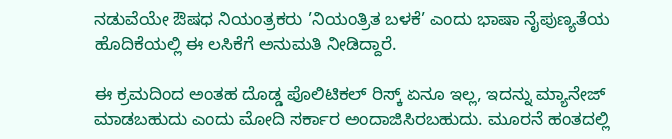ನಡುವೆಯೇ ಔಷಧ ನಿಯಂತ್ರಕರು ’ನಿಯಂತ್ರಿತ ಬಳಕೆ’ ಎಂದು ಭಾಷಾ ನೈಪುಣ್ಯತೆಯ ಹೊದಿಕೆಯಲ್ಲಿ ಈ ಲಸಿಕೆಗೆ ಅನುಮತಿ ನೀಡಿದ್ದಾರೆ.

ಈ ಕ್ರಮದಿಂದ ಅಂತಹ ದೊಡ್ಡ ಪೊಲಿಟಿಕಲ್ ರಿಸ್ಕ್ ಏನೂ ಇಲ್ಲ, ಇದನ್ನು ಮ್ಯಾನೇಜ್ ಮಾಡಬಹುದು ಎಂದು ಮೋದಿ ಸರ್ಕಾರ ಅಂದಾಜಿಸಿರಬಹುದು. ಮೂರನೆ ಹಂತದಲ್ಲಿ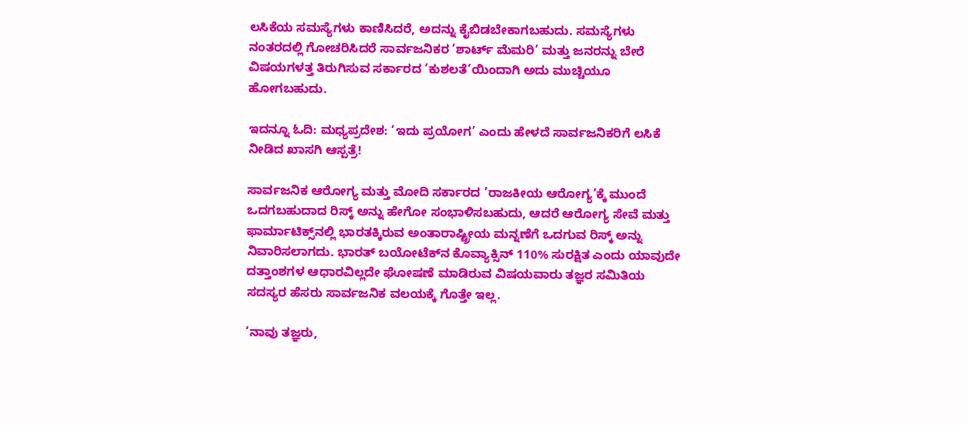ಲಸಿಕೆಯ ಸಮಸ್ಯೆಗಳು ಕಾಣಿಸಿದರೆ, ಅದನ್ನು ಕೈಬಿಡಬೇಕಾಗಬಹುದು. ಸಮಸ್ಯೆಗಳು ನಂತರದಲ್ಲಿ ಗೋಚರಿಸಿದರೆ ಸಾರ್ವಜನಿಕರ ’ಶಾರ್ಟ್ ಮೆಮರಿ’ ಮತ್ತು ಜನರನ್ನು ಬೇರೆ ವಿಷಯಗಳತ್ತ ತಿರುಗಿಸುವ ಸರ್ಕಾರದ ’ಕುಶಲತೆ’ಯಿಂದಾಗಿ ಅದು ಮುಚ್ಚಿಯೂ ಹೋಗಬಹುದು.

ಇದನ್ನೂ ಓದಿ: ಮಧ್ಯಪ್ರದೇಶ: ‘ಇದು ಪ್ರಯೋಗ’ ಎಂದು ಹೇಳದೆ ಸಾರ್ವಜನಿಕರಿಗೆ ಲಸಿಕೆ ನೀಡಿದ ಖಾಸಗಿ ಆಸ್ಪತ್ರೆ!

ಸಾರ್ವಜನಿಕ ಆರೋಗ್ಯ ಮತ್ತು ಮೋದಿ ಸರ್ಕಾರದ ’ರಾಜಕೀಯ ಆರೋಗ್ಯ’ಕ್ಕೆ ಮುಂದೆ ಒದಗಬಹುದಾದ ರಿಸ್ಕ್ ಅನ್ನು ಹೇಗೋ ಸಂಭಾಳಿಸಬಹುದು, ಆದರೆ ಆರೋಗ್ಯ ಸೇವೆ ಮತ್ತು ಫಾರ್ಮಾಟಿಕ್ಸ್‌ನಲ್ಲಿ ಭಾರತಕ್ಕಿರುವ ಅಂತಾರಾಷ್ಟ್ರೀಯ ಮನ್ನಣೆಗೆ ಒದಗುವ ರಿಸ್ಕ್ ಅನ್ನು ನಿವಾರಿಸಲಾಗದು. ಭಾರತ್ ಬಯೋಟೆಕ್‌ನ ಕೊವ್ಯಾಕ್ಸಿನ್ 110% ಸುರಕ್ಷಿತ ಎಂದು ಯಾವುದೇ ದತ್ತಾಂಶಗಳ ಆಧಾರವಿಲ್ಲದೇ ಘೋಷಣೆ ಮಾಡಿರುವ ವಿಷಯವಾರು ತಜ್ಞರ ಸಮಿತಿಯ ಸದಸ್ಯರ ಹೆಸರು ಸಾರ್ವಜನಿಕ ವಲಯಕ್ಕೆ ಗೊತ್ತೇ ಇಲ್ಲ.

’ನಾವು ತಜ್ಞರು,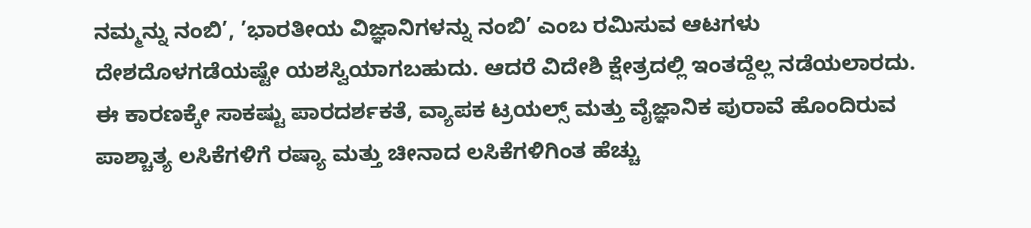ನಮ್ಮನ್ನು ನಂಬಿ’, ’ಭಾರತೀಯ ವಿಜ್ಞಾನಿಗಳನ್ನು ನಂಬಿ’ ಎಂಬ ರಮಿಸುವ ಆಟಗಳು ದೇಶದೊಳಗಡೆಯಷ್ಟೇ ಯಶಸ್ವಿಯಾಗಬಹುದು. ಆದರೆ ವಿದೇಶಿ ಕ್ಷೇತ್ರದಲ್ಲಿ ಇಂತದ್ದೆಲ್ಲ ನಡೆಯಲಾರದು. ಈ ಕಾರಣಕ್ಕೇ ಸಾಕಷ್ಟು ಪಾರದರ್ಶಕತೆ, ವ್ಯಾಪಕ ಟ್ರಯಲ್ಸ್ ಮತ್ತು ವೈಜ್ಞಾನಿಕ ಪುರಾವೆ ಹೊಂದಿರುವ ಪಾಶ್ಚಾತ್ಯ ಲಸಿಕೆಗಳಿಗೆ ರಷ್ಯಾ ಮತ್ತು ಚೀನಾದ ಲಸಿಕೆಗಳಿಗಿಂತ ಹೆಚ್ಚು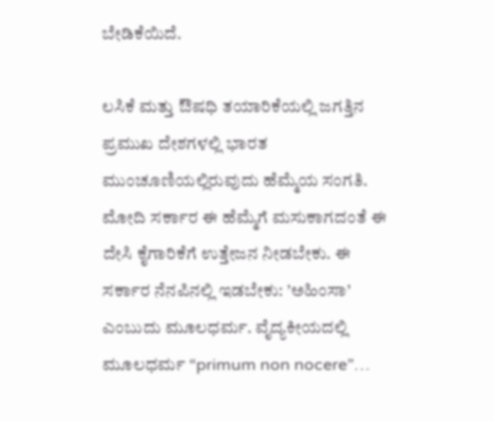ಬೇಡಿಕೆಯಿದೆ.

ಲಸಿಕೆ ಮತ್ತು ಔಷಧಿ ತಯಾರಿಕೆಯಲ್ಲಿ ಜಗತ್ತಿನ ಪ್ರಮುಖ ದೇಶಗಳಲ್ಲಿ ಭಾರತ ಮುಂಚೂಣಿಯಲ್ಲಿರುವುದು ಹೆಮ್ಮೆಯ ಸಂಗತಿ. ಮೋದಿ ಸರ್ಕಾರ ಈ ಹೆಮ್ಮೆಗೆ ಮಸುಕಾಗದಂತೆ ಈ ದೇಸಿ ಕೈಗಾರಿಕೆಗೆ ಉತ್ತೇಜನ ನೀಡಬೇಕು. ಈ ಸರ್ಕಾರ ನೆನಪಿನಲ್ಲಿ ಇಡಬೇಕು: ’ಅಹಿಂಸಾ’ ಎಂಬುದು ಮೂಲಧರ್ಮ. ವೈದ್ಯಕೀಯದಲ್ಲಿ ಮೂಲಧರ್ಮ “primum non nocere”…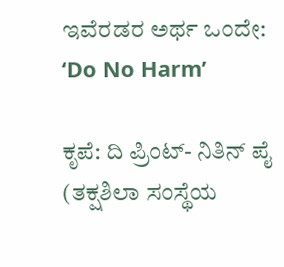ಇವೆರಡರ ಅರ್ಥ ಒಂದೇ: ‘Do No Harm’

ಕೃಪೆ: ದಿ ಪ್ರಿಂಟ್- ನಿತಿನ್ ಪೈ (ತಕ್ಷಶಿಲಾ ಸಂಸ್ಥೆಯ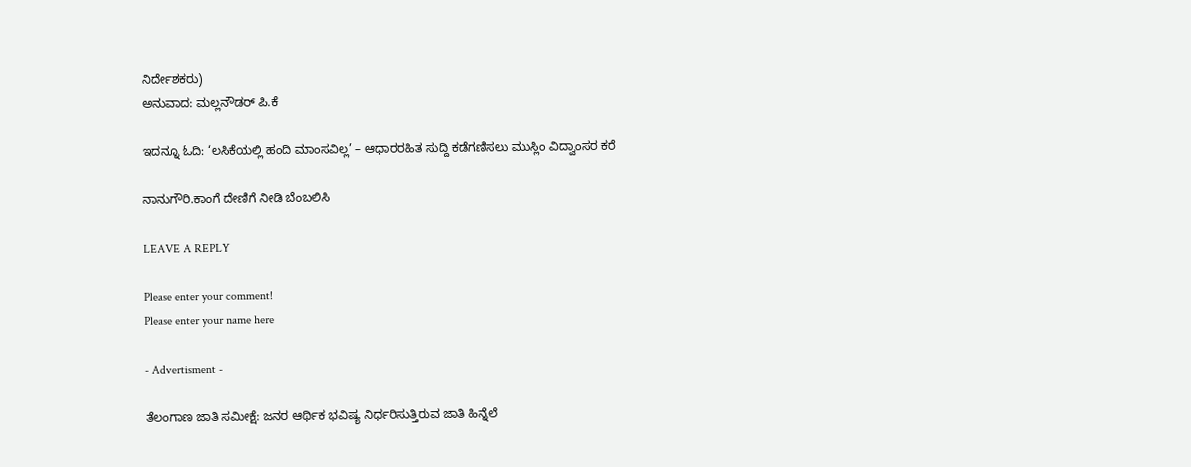ನಿರ್ದೇಶಕರು)
ಅನುವಾದ: ಮಲ್ಲನೌಡರ್‌ ಪಿ.ಕೆ

ಇದನ್ನೂ ಓದಿ: ‘ಲಸಿಕೆಯಲ್ಲಿ ಹಂದಿ ಮಾಂಸವಿಲ್ಲ’ – ಆಧಾರರಹಿತ ಸುದ್ದಿ ಕಡೆಗಣಿಸಲು ಮುಸ್ಲಿಂ ವಿದ್ವಾಂಸರ ಕರೆ

ನಾನುಗೌರಿ.ಕಾಂಗೆ ದೇಣಿಗೆ ನೀಡಿ ಬೆಂಬಲಿಸಿ

LEAVE A REPLY

Please enter your comment!
Please enter your name here

- Advertisment -

ತೆಲಂಗಾಣ ಜಾತಿ ಸಮೀಕ್ಷೆ: ಜನರ ಆರ್ಥಿಕ ಭವಿಷ್ಯ ನಿರ್ಧರಿಸುತ್ತಿರುವ ಜಾತಿ ಹಿನ್ನೆಲೆ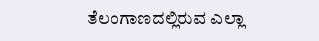ತೆಲಂಗಾಣದಲ್ಲಿರುವ ಎಲ್ಲಾ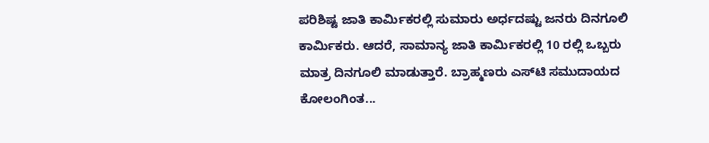ಪರಿಶಿಷ್ಟ ಜಾತಿ ಕಾರ್ಮಿಕರಲ್ಲಿ ಸುಮಾರು ಅರ್ಧದಷ್ಟು ಜನರು ದಿನಗೂಲಿ ಕಾರ್ಮಿಕರು. ಆದರೆ, ಸಾಮಾನ್ಯ ಜಾತಿ ಕಾರ್ಮಿಕರಲ್ಲಿ 10 ರಲ್ಲಿ ಒಬ್ಬರು ಮಾತ್ರ ದಿನಗೂಲಿ ಮಾಡುತ್ತಾರೆ. ಬ್ರಾಹ್ಮಣರು ಎಸ್‌ಟಿ ಸಮುದಾಯದ ಕೋಲಂಗಿಂತ...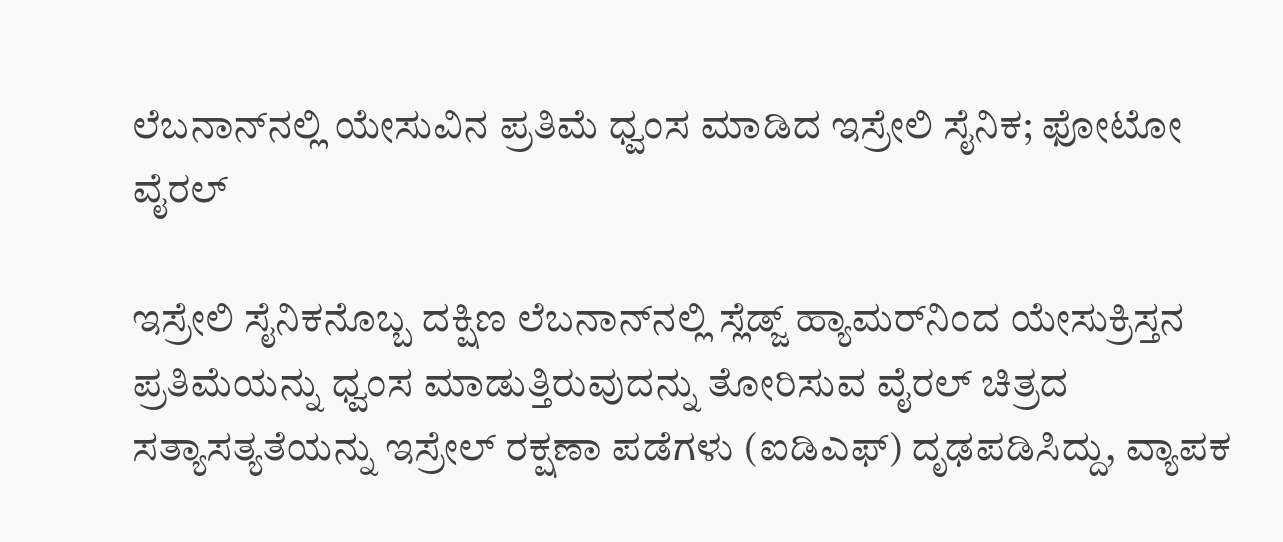ಲೆಬನಾನ್‌ನಲ್ಲಿ ಯೇಸುವಿನ ಪ್ರತಿಮೆ ಧ್ವಂಸ ಮಾಡಿದ ಇಸ್ರೇಲಿ ಸೈನಿಕ; ಫೋಟೋ ವೈರಲ್

ಇಸ್ರೇಲಿ ಸೈನಿಕನೊಬ್ಬ ದಕ್ಷಿಣ ಲೆಬನಾನ್‌ನಲ್ಲಿ ಸ್ಲೆಡ್ಜ್ ಹ್ಯಾಮರ್‌ನಿಂದ ಯೇಸುಕ್ರಿಸ್ತನ ಪ್ರತಿಮೆಯನ್ನು ಧ್ವಂಸ ಮಾಡುತ್ತಿರುವುದನ್ನು ತೋರಿಸುವ ವೈರಲ್ ಚಿತ್ರದ ಸತ್ಯಾಸತ್ಯತೆಯನ್ನು ಇಸ್ರೇಲ್ ರಕ್ಷಣಾ ಪಡೆಗಳು (ಐಡಿಎಫ್‌) ದೃಢಪಡಿಸಿದ್ದು, ವ್ಯಾಪಕ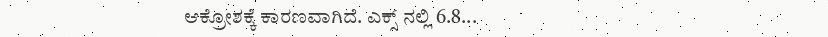ಆಕ್ರೋಶಕ್ಕೆ ಕಾರಣವಾಗಿದೆ. ಎಕ್ಸ್ ನಲ್ಲಿ 6.8...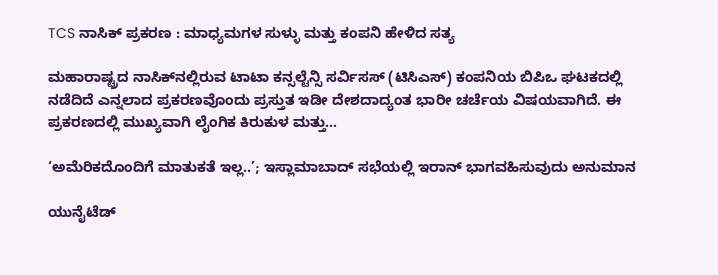TCS ನಾಸಿಕ್ ಪ್ರಕರಣ : ಮಾಧ್ಯಮಗಳ ಸುಳ್ಳು ಮತ್ತು ಕಂಪನಿ ಹೇಳಿದ ಸತ್ಯ

ಮಹಾರಾಷ್ಟ್ರದ ನಾಸಿಕ್‌ನಲ್ಲಿರುವ ಟಾಟಾ ಕನ್ಸಲ್ಟೆನ್ಸಿ ಸರ್ವಿಸಸ್ (ಟಿಸಿಎಸ್‌) ಕಂಪನಿಯ ಬಿಪಿಒ ಘಟಕದಲ್ಲಿ ನಡೆದಿದೆ ಎನ್ನಲಾದ ಪ್ರಕರಣವೊಂದು ಪ್ರಸ್ತುತ ಇಡೀ ದೇಶದಾದ್ಯಂತ ಭಾರೀ ಚರ್ಚೆಯ ವಿಷಯವಾಗಿದೆ. ಈ ಪ್ರಕರಣದಲ್ಲಿ ಮುಖ್ಯವಾಗಿ ಲೈಂಗಿಕ ಕಿರುಕುಳ ಮತ್ತು...

‘ಅಮೆರಿಕದೊಂದಿಗೆ ಮಾತುಕತೆ ಇಲ್ಲ..’; ಇಸ್ಲಾಮಾಬಾದ್‌ ಸಭೆಯಲ್ಲಿ ಇರಾನ್ ಭಾಗವಹಿಸುವುದು ಅನುಮಾನ

ಯುನೈಟೆಡ್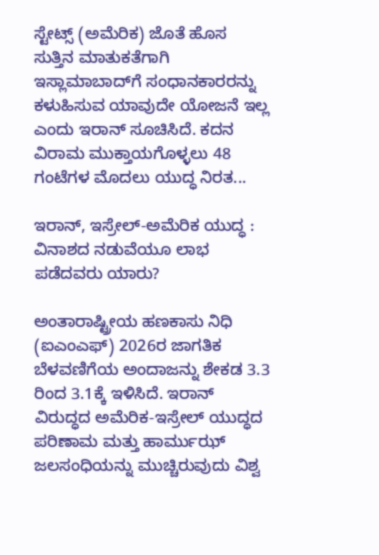ಸ್ಟೇಟ್ಸ್ (ಅಮೆರಿಕ) ಜೊತೆ ಹೊಸ ಸುತ್ತಿನ ಮಾತುಕತೆಗಾಗಿ ಇಸ್ಲಾಮಾಬಾದ್‌ಗೆ ಸಂಧಾನಕಾರರನ್ನು ಕಳುಹಿಸುವ ಯಾವುದೇ ಯೋಜನೆ ಇಲ್ಲ ಎಂದು ಇರಾನ್ ಸೂಚಿಸಿದೆ. ಕದನ ವಿರಾಮ ಮುಕ್ತಾಯಗೊಳ್ಳಲು 48 ಗಂಟೆಗಳ ಮೊದಲು ಯುದ್ಧ ನಿರತ...

ಇರಾನ್, ಇಸ್ರೇಲ್-ಅಮೆರಿಕ ಯುದ್ಧ : ವಿನಾಶದ ನಡುವೆಯೂ ಲಾಭ ಪಡೆದವರು ಯಾರು?

ಅಂತಾರಾಷ್ಟ್ರೀಯ ಹಣಕಾಸು ನಿಧಿ (ಐಎಂಎಫ್‌) 2026ರ ಜಾಗತಿಕ ಬೆಳವಣಿಗೆಯ ಅಂದಾಜನ್ನು ಶೇಕಡ 3.3 ರಿಂದ 3.1ಕ್ಕೆ ಇಳಿಸಿದೆ. ಇರಾನ್ ವಿರುದ್ಧದ ಅಮೆರಿಕ-ಇಸ್ರೇಲ್ ಯುದ್ಧದ ಪರಿಣಾಮ ಮತ್ತು ಹಾರ್ಮುಝ್ ಜಲಸಂಧಿಯನ್ನು ಮುಚ್ಚಿರುವುದು ವಿಶ್ವ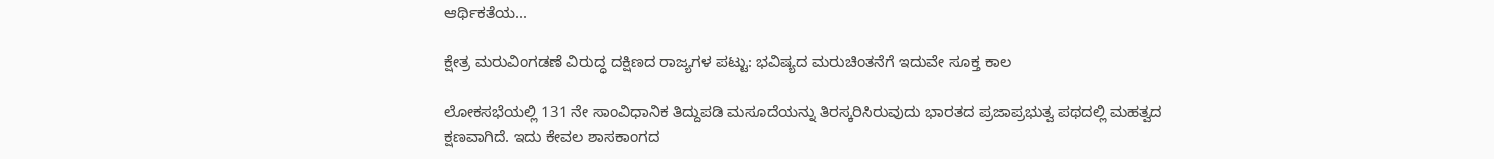ಆರ್ಥಿಕತೆಯ...

ಕ್ಷೇತ್ರ ಮರುವಿಂಗಡಣೆ ವಿರುದ್ಧ ದಕ್ಷಿಣದ ರಾಜ್ಯಗಳ ಪಟ್ಟು: ಭವಿಷ್ಯದ ಮರುಚಿಂತನೆಗೆ ಇದುವೇ ಸೂಕ್ತ ಕಾಲ

ಲೋಕಸಭೆಯಲ್ಲಿ 131 ನೇ ಸಾಂವಿಧಾನಿಕ ತಿದ್ದುಪಡಿ ಮಸೂದೆಯನ್ನು ತಿರಸ್ಕರಿಸಿರುವುದು ಭಾರತದ ಪ್ರಜಾಪ್ರಭುತ್ವ ಪಥದಲ್ಲಿ ಮಹತ್ವದ ಕ್ಷಣವಾಗಿದೆ. ಇದು ಕೇವಲ ಶಾಸಕಾಂಗದ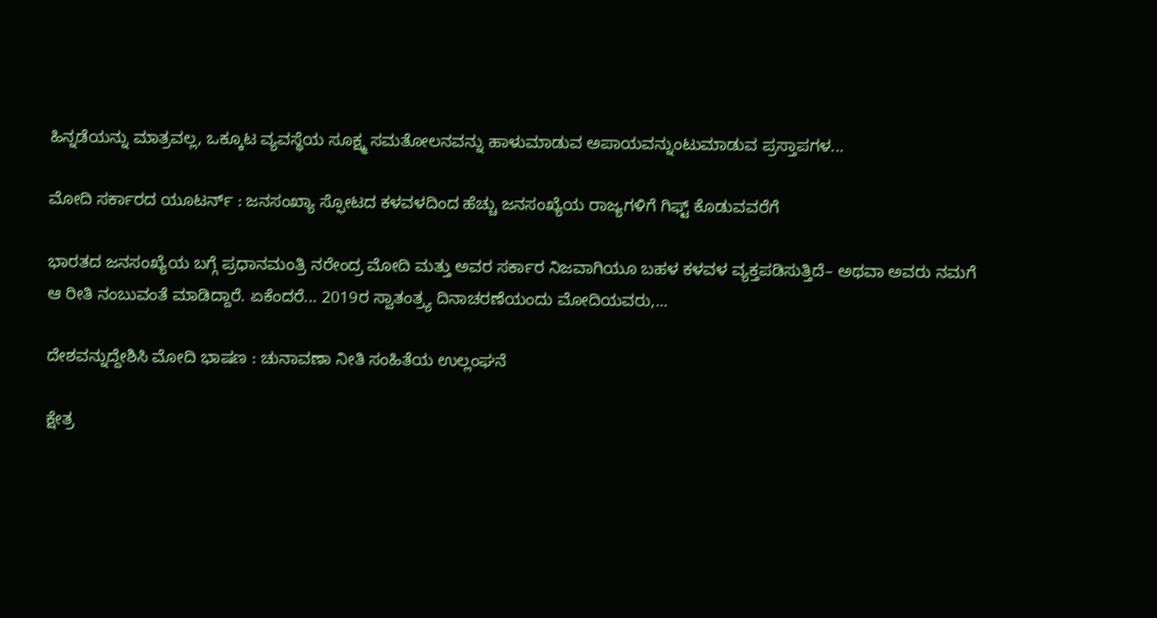ಹಿನ್ನಡೆಯನ್ನು ಮಾತ್ರವಲ್ಲ, ಒಕ್ಕೂಟ ವ್ಯವಸ್ಥೆಯ ಸೂಕ್ಷ್ಮ ಸಮತೋಲನವನ್ನು ಹಾಳುಮಾಡುವ ಅಪಾಯವನ್ನುಂಟುಮಾಡುವ ಪ್ರಸ್ತಾಪಗಳ...

ಮೋದಿ ಸರ್ಕಾರದ ಯೂಟರ್ನ್ : ಜನಸಂಖ್ಯಾ ಸ್ಫೋಟದ ಕಳವಳದಿಂದ ಹೆಚ್ಚು ಜನಸಂಖ್ಯೆಯ ರಾಜ್ಯಗಳಿಗೆ ಗಿಫ್ಟ್ ಕೊಡುವವರೆಗೆ

ಭಾರತದ ಜನಸಂಖ್ಯೆಯ ಬಗ್ಗೆ ಪ್ರಧಾನಮಂತ್ರಿ ನರೇಂದ್ರ ಮೋದಿ ಮತ್ತು ಅವರ ಸರ್ಕಾರ ನಿಜವಾಗಿಯೂ ಬಹಳ ಕಳವಳ ವ್ಯಕ್ತಪಡಿಸುತ್ತಿದೆ– ಅಥವಾ ಅವರು ನಮಗೆ ಆ ರೀತಿ ನಂಬುವಂತೆ ಮಾಡಿದ್ದಾರೆ. ಏಕೆಂದರೆ... 2019ರ ಸ್ವಾತಂತ್ರ್ಯ ದಿನಾಚರಣೆಯಂದು ಮೋದಿಯವರು,...

ದೇಶವನ್ನುದ್ದೇಶಿಸಿ ಮೋದಿ ಭಾಷಣ : ಚುನಾವಣಾ ನೀತಿ ಸಂಹಿತೆಯ ಉಲ್ಲಂಘನೆ

ಕ್ಷೇತ್ರ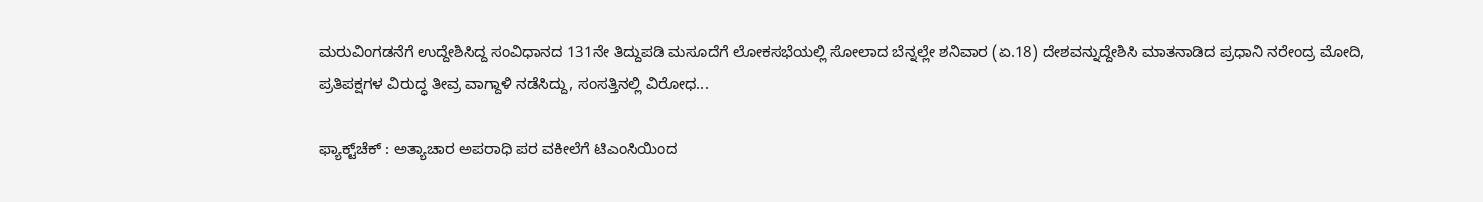ಮರುವಿಂಗಡನೆಗೆ ಉದ್ದೇಶಿಸಿದ್ದ ಸಂವಿಧಾನದ 131ನೇ ತಿದ್ದುಪಡಿ ಮಸೂದೆಗೆ ಲೋಕಸಭೆಯಲ್ಲಿ ಸೋಲಾದ ಬೆನ್ನಲ್ಲೇ ಶನಿವಾರ (ಏ.18) ದೇಶವನ್ನುದ್ದೇಶಿಸಿ ಮಾತನಾಡಿದ ಪ್ರಧಾನಿ ನರೇಂದ್ರ ಮೋದಿ, ಪ್ರತಿಪಕ್ಷಗಳ ವಿರುದ್ಧ ತೀವ್ರ ವಾಗ್ದಾಳಿ ನಡೆಸಿದ್ದು, ಸಂಸತ್ತಿನಲ್ಲಿ ವಿರೋಧ...

ಫ್ಯಾಕ್ಟ್‌ಚೆಕ್ : ಅತ್ಯಾಚಾರ ಅಪರಾಧಿ ಪರ ವಕೀಲೆಗೆ ಟಿಎಂಸಿಯಿಂದ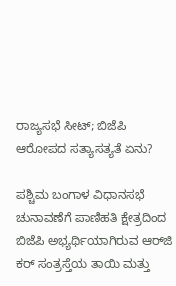ರಾಜ್ಯಸಭೆ ಸೀಟ್; ಬಿಜೆಪಿ ಆರೋಪದ ಸತ್ಯಾಸತ್ಯತೆ ಏನು?

ಪಶ್ಚಿಮ ಬಂಗಾಳ ವಿಧಾನಸಭೆ ಚುನಾವಣೆಗೆ ಪಾಣಿಹತಿ ಕ್ಷೇತ್ರದಿಂದ ಬಿಜೆಪಿ ಅಭ್ಯರ್ಥಿಯಾಗಿರುವ ಆರ್‌ಜಿ ಕರ್‌ ಸಂತ್ರಸ್ತೆಯ ತಾಯಿ ಮತ್ತು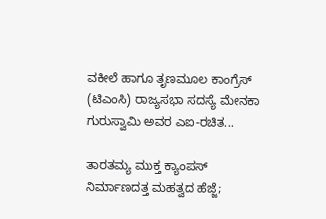ವಕೀಲೆ ಹಾಗೂ ತೃಣಮೂಲ ಕಾಂಗ್ರೆಸ್ (ಟಿಎಂಸಿ) ರಾಜ್ಯಸಭಾ ಸದಸ್ಯೆ ಮೇನಕಾ ಗುರುಸ್ವಾಮಿ ಅವರ ಎಐ-ರಚಿತ...

ತಾರತಮ್ಯ ಮುಕ್ತ ಕ್ಯಾಂಪಸ್ ನಿರ್ಮಾಣದತ್ತ ಮಹತ್ವದ ಹೆಜ್ಜೆ;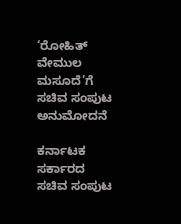‘ರೋಹಿತ್ ವೇಮುಲ ಮಸೂದೆ’ಗೆ ಸಚಿವ ಸಂಪುಟ ಅನುಮೋದನೆ

ಕರ್ನಾಟಕ ಸರ್ಕಾರದ ಸಚಿವ ಸಂಪುಟ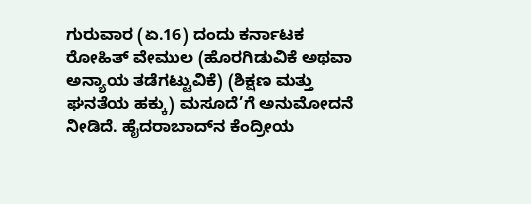ಗುರುವಾರ (ಏ.16) ದಂದು ಕರ್ನಾಟಕ ರೋಹಿತ್ ವೇಮುಲ (ಹೊರಗಿಡುವಿಕೆ ಅಥವಾ ಅನ್ಯಾಯ ತಡೆಗಟ್ಟುವಿಕೆ) (ಶಿಕ್ಷಣ ಮತ್ತು ಘನತೆಯ ಹಕ್ಕು) ಮಸೂದೆ’ಗೆ ಅನುಮೋದನೆ ನೀಡಿದೆ. ಹೈದರಾಬಾದ್‌ನ ಕೆಂದ್ರೀಯ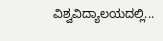ವಿಶ್ವವಿದ್ಯಾಲಯದಲ್ಲಿ...